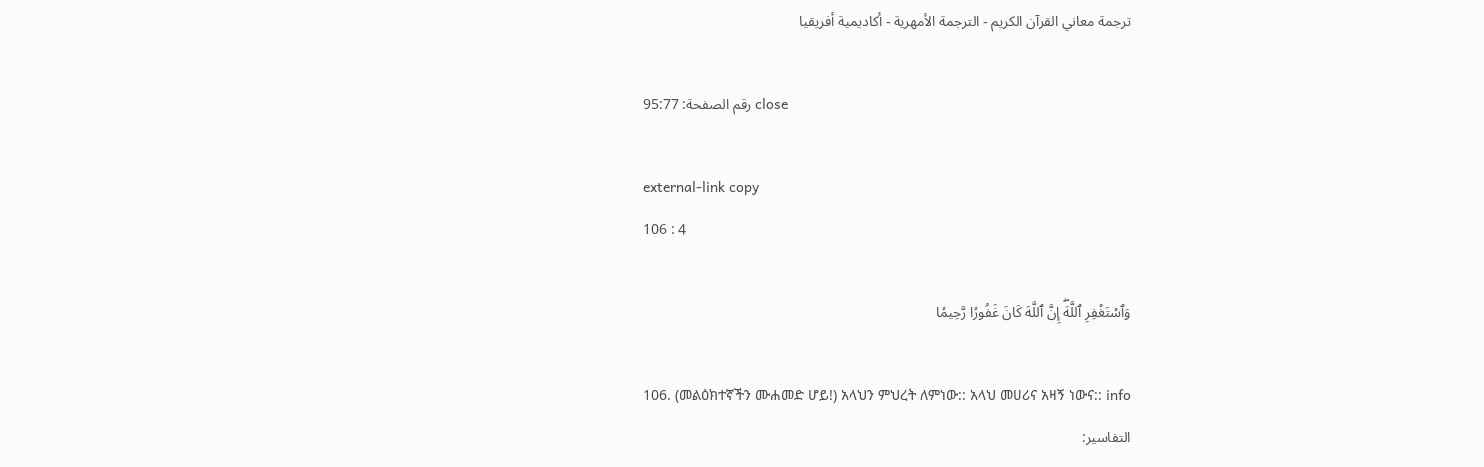ترجمة معاني القرآن الكريم - الترجمة الأمهرية - أكاديمية أفريقيا

رقم الصفحة: 95:77 close

external-link copy
106 : 4

وَٱسۡتَغۡفِرِ ٱللَّهَۖ إِنَّ ٱللَّهَ كَانَ غَفُورٗا رَّحِيمٗا

106. (መልዕክተኛችን ሙሐመድ ሆይ!) አላህን ምህረት ለምነው:: አላህ መሀሪና አዛኝ ነውና:: info
التفاسير: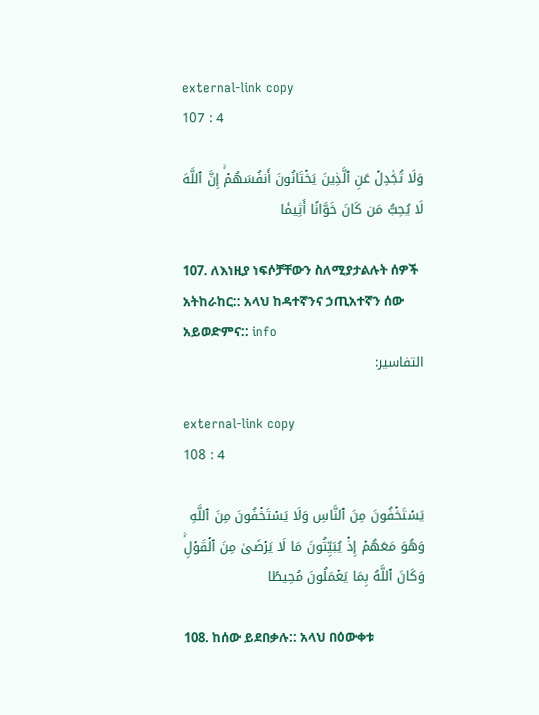external-link copy
107 : 4

وَلَا تُجَٰدِلۡ عَنِ ٱلَّذِينَ يَخۡتَانُونَ أَنفُسَهُمۡۚ إِنَّ ٱللَّهَ لَا يُحِبُّ مَن كَانَ خَوَّانًا أَثِيمٗا

107. ለእነዚያ ነፍሶቻቸውን ስለሚያታልሉት ሰዎች አትከራከር:: አላህ ከዳተኛንና ኃጢአተኛን ሰው አይወድምና:: info
التفاسير:

external-link copy
108 : 4

يَسۡتَخۡفُونَ مِنَ ٱلنَّاسِ وَلَا يَسۡتَخۡفُونَ مِنَ ٱللَّهِ وَهُوَ مَعَهُمۡ إِذۡ يُبَيِّتُونَ مَا لَا يَرۡضَىٰ مِنَ ٱلۡقَوۡلِۚ وَكَانَ ٱللَّهُ بِمَا يَعۡمَلُونَ مُحِيطًا

108. ከሰው ይደበቃሉ:: አላህ በዕውቀቱ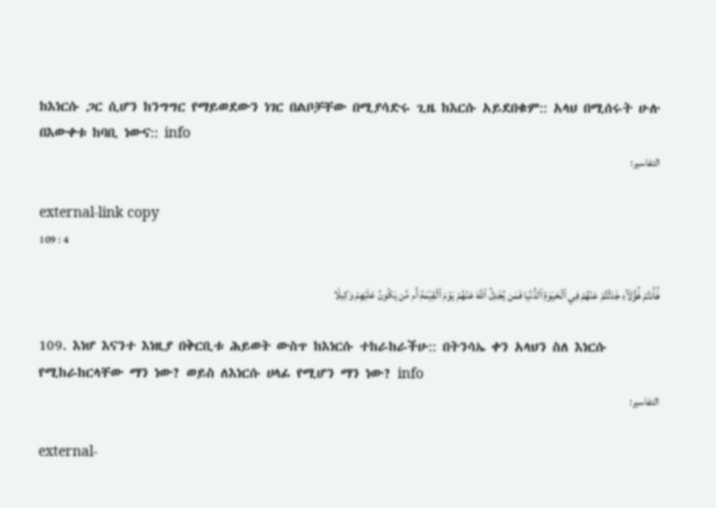ከእነርሱ ጋር ሲሆን ከንግግር የማይወደውን ነገር በልቦቻቸው በሚያሳድሩ ጊዜ ከእርሱ አይደበቁም:: አላህ በሚሰሩት ሁሉ በእውቀቱ ከባቢ ነውና:: info
التفاسير:

external-link copy
109 : 4

هَٰٓأَنتُمۡ هَٰٓؤُلَآءِ جَٰدَلۡتُمۡ عَنۡهُمۡ فِي ٱلۡحَيَوٰةِ ٱلدُّنۡيَا فَمَن يُجَٰدِلُ ٱللَّهَ عَنۡهُمۡ يَوۡمَ ٱلۡقِيَٰمَةِ أَم مَّن يَكُونُ عَلَيۡهِمۡ وَكِيلٗا

109. እነሆ እናንተ እነዚያ በቅርቢቱ ሕይወት ውስጥ ከእነርሱ ተከራከራችሁ:: በትንሳኤ ቀን አላህን ስለ እነርሱ የሚከራከርላቸው ማን ነው? ወይስ ለእነርሱ ሀላፊ የሚሆን ማን ነው? info
التفاسير:

external-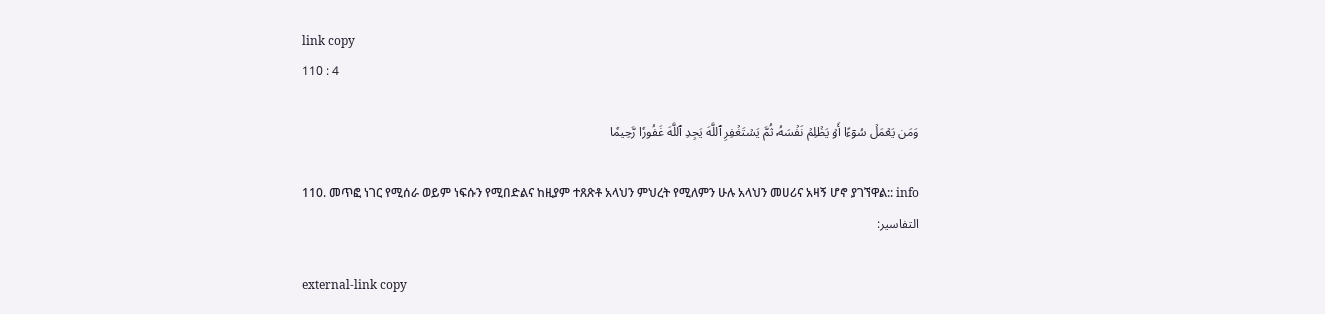link copy
110 : 4

وَمَن يَعۡمَلۡ سُوٓءًا أَوۡ يَظۡلِمۡ نَفۡسَهُۥ ثُمَّ يَسۡتَغۡفِرِ ٱللَّهَ يَجِدِ ٱللَّهَ غَفُورٗا رَّحِيمٗا

110. መጥፎ ነገር የሚሰራ ወይም ነፍሱን የሚበድልና ከዚያም ተጸጽቶ አላህን ምህረት የሚለምን ሁሉ አላህን መሀሪና አዛኝ ሆኖ ያገኘዋል:: info
التفاسير:

external-link copy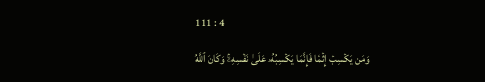111 : 4

وَمَن يَكۡسِبۡ إِثۡمٗا فَإِنَّمَا يَكۡسِبُهُۥ عَلَىٰ نَفۡسِهِۦۚ وَكَانَ ٱللَّهُ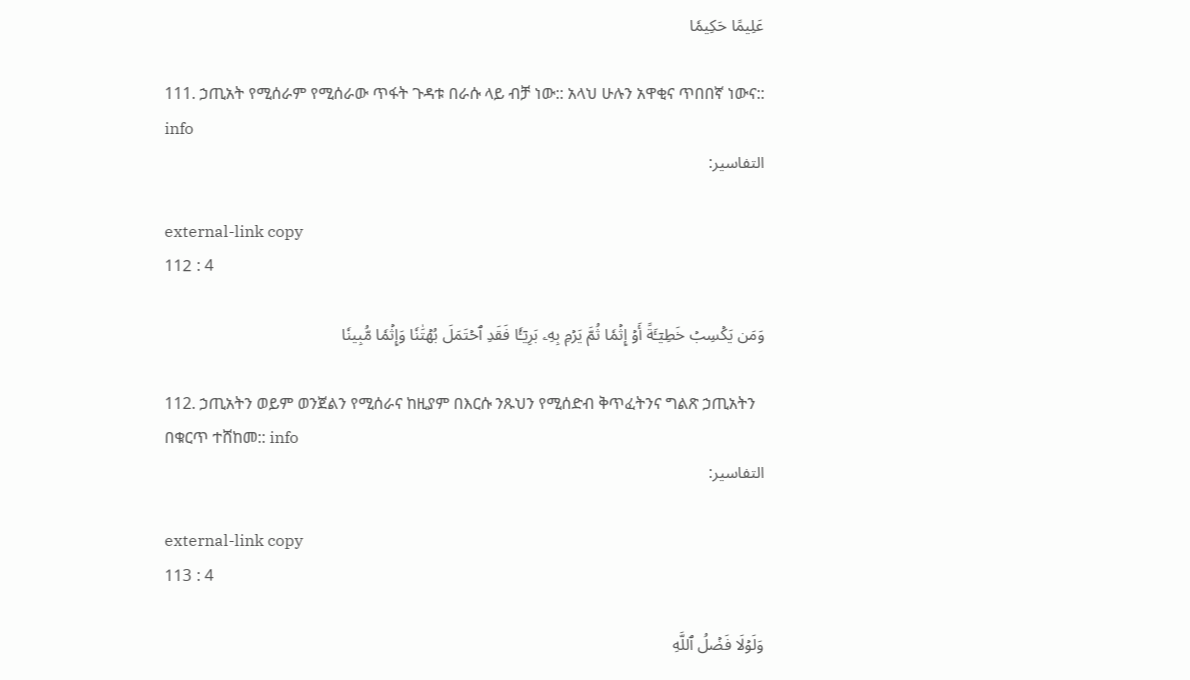عَلِيمًا حَكِيمٗا

111. ኃጢአት የሚሰራም የሚሰራው ጥፋት ጉዳቱ በራሱ ላይ ብቻ ነው:: አላህ ሁሉን አዋቂና ጥበበኛ ነውና:: info
التفاسير:

external-link copy
112 : 4

وَمَن يَكۡسِبۡ خَطِيٓـَٔةً أَوۡ إِثۡمٗا ثُمَّ يَرۡمِ بِهِۦ بَرِيٓـٔٗا فَقَدِ ٱحۡتَمَلَ بُهۡتَٰنٗا وَإِثۡمٗا مُّبِينٗا

112. ኃጢአትን ወይም ወንጀልን የሚሰራና ከዚያም በእርሱ ንጹህን የሚሰድብ ቅጥፈትንና ግልጽ ኃጢአትን በቁርጥ ተሸከመ:: info
التفاسير:

external-link copy
113 : 4

وَلَوۡلَا فَضۡلُ ٱللَّهِ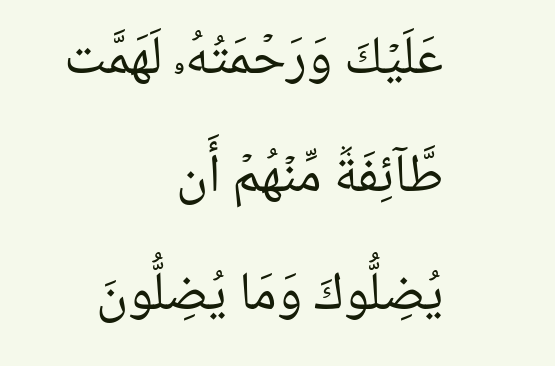عَلَيۡكَ وَرَحۡمَتُهُۥ لَهَمَّت طَّآئِفَةٞ مِّنۡهُمۡ أَن يُضِلُّوكَ وَمَا يُضِلُّونَ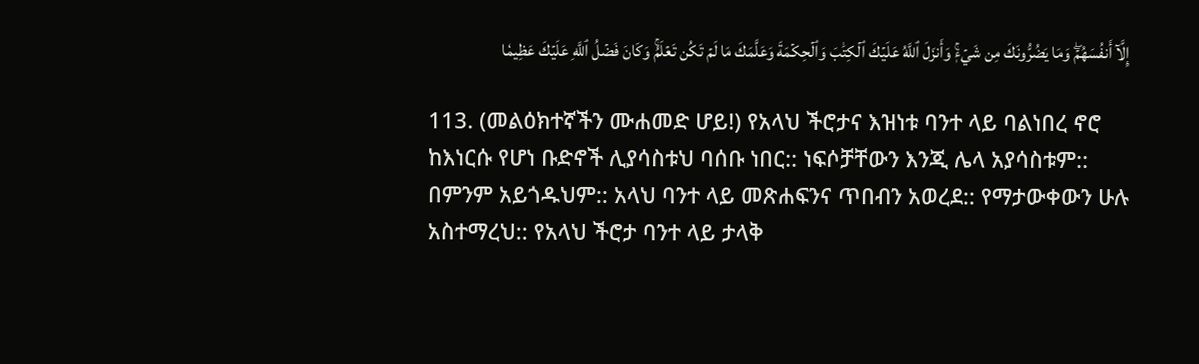إِلَّآ أَنفُسَهُمۡۖ وَمَا يَضُرُّونَكَ مِن شَيۡءٖۚ وَأَنزَلَ ٱللَّهُ عَلَيۡكَ ٱلۡكِتَٰبَ وَٱلۡحِكۡمَةَ وَعَلَّمَكَ مَا لَمۡ تَكُن تَعۡلَمُۚ وَكَانَ فَضۡلُ ٱللَّهِ عَلَيۡكَ عَظِيمٗا

113. (መልዕክተኛችን ሙሐመድ ሆይ!) የአላህ ችሮታና እዝነቱ ባንተ ላይ ባልነበረ ኖሮ ከእነርሱ የሆነ ቡድኖች ሊያሳስቱህ ባሰቡ ነበር:: ነፍሶቻቸውን እንጂ ሌላ አያሳስቱም:: በምንም አይጎዱህም:: አላህ ባንተ ላይ መጽሐፍንና ጥበብን አወረደ:: የማታውቀውን ሁሉ አስተማረህ:: የአላህ ችሮታ ባንተ ላይ ታላቅ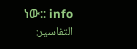ነው:: info
التفاسير: